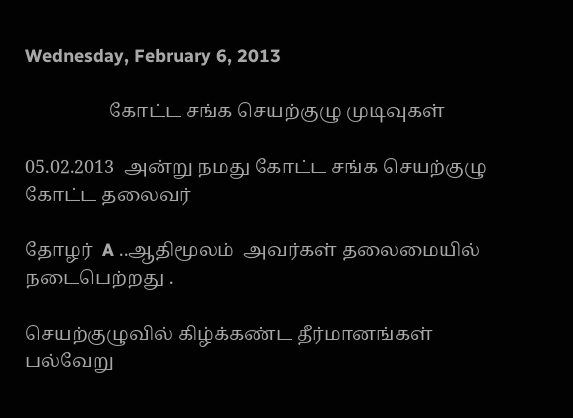Wednesday, February 6, 2013

                  கோட்ட சங்க செயற்குழு முடிவுகள்

05.02.2013  அன்று நமது கோட்ட சங்க செயற்குழு  கோட்ட தலைவர்

தோழர்  A ..ஆதிமூலம்  அவர்கள் தலைமையில் நடைபெற்றது .

செயற்குழுவில் கிழ்க்கண்ட தீர்மானங்கள்  பல்வேறு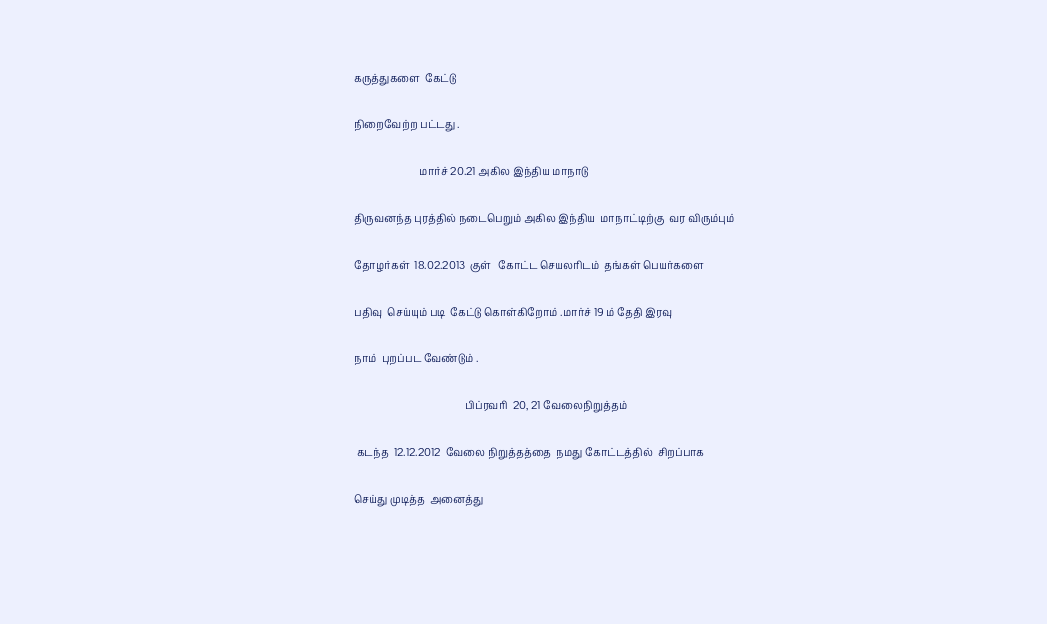கருத்துகளை  கேட்டு

நிறைவேற்ற பட்டது .

                          மார்ச் 20.21 அகில இந்திய மாநாடு

திருவனந்த புரத்தில் நடைபெறும் அகில இந்திய  மாநாட்டிற்கு  வர விரும்பும்

தோழர்கள்  18.02.2013  குள்   கோட்ட செயலரிடம்  தங்கள் பெயர்களை

பதிவு  செய்யும் படி  கேட்டு கொள்கிறோம் .மார்ச் 19 ம் தேதி இரவு

நாம்  புறப்பட வேண்டும் .

                                            பிப்ரவரி  20, 21 வேலைநிறுத்தம்

 கடந்த  12.12.2012  வேலை நிறுத்தத்தை  நமது கோட்டத்தில்  சிறப்பாக

செய்து முடித்த  அனைத்து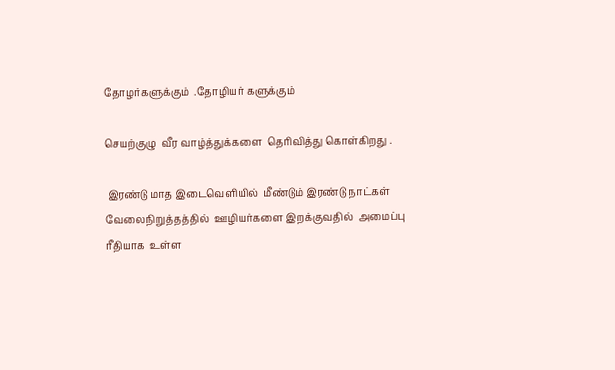தோழர்களுக்கும்  .தோழியர் களுக்கும்

செயற்குழு  வீர வாழ்த்துக்களை  தெரிவித்து கொள்கிறது .

 இரண்டு மாத இடைவெளியில்  மீண்டும் இரண்டு நாட்கள் வேலைநிறுத்தத்தில்  ஊழியர்களை இறக்குவதில்  அமைப்பு
ரீதியாக  உள்ள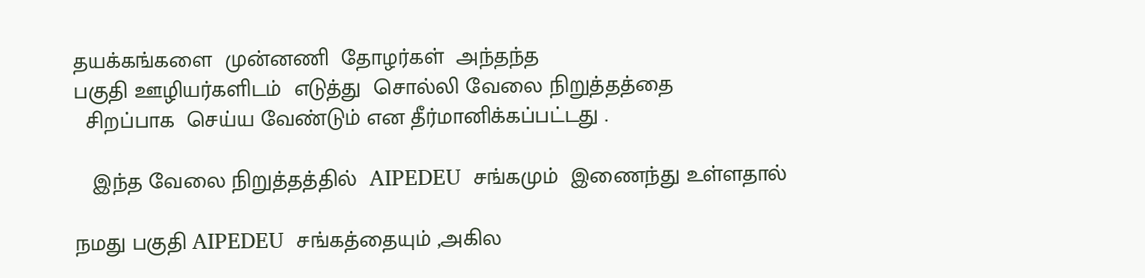தயக்கங்களை  முன்னணி  தோழர்கள்  அந்தந்த
பகுதி ஊழியர்களிடம்  எடுத்து  சொல்லி வேலை நிறுத்தத்தை
  சிறப்பாக  செய்ய வேண்டும் என தீர்மானிக்கப்பட்டது .

   இந்த வேலை நிறுத்தத்தில்  AIPEDEU  சங்கமும்  இணைந்து உள்ளதால்

நமது பகுதி AIPEDEU  சங்கத்தையும் ,அகில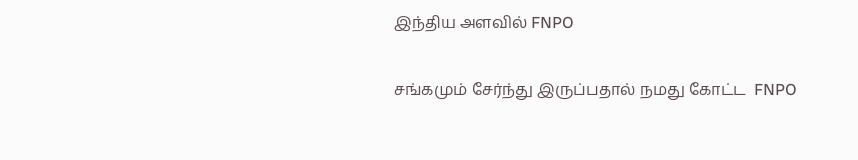இந்திய அளவில் FNPO

சங்கமும் சேர்ந்து இருப்பதால் நமது கோட்ட  FNPO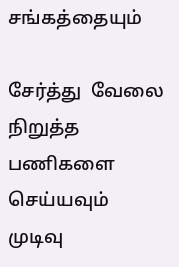சங்கத்தையும்

சேர்த்து  வேலை நிறுத்த பணிகளை  செய்யவும்    முடிவு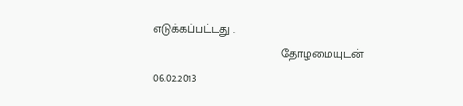எடுக்கப்பட்டது .
                                      தோழமையுடன்
06.02.2013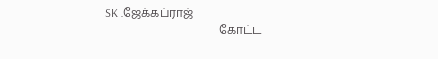SK .ஜேக்கப்ராஜ்
                                       கோட்ட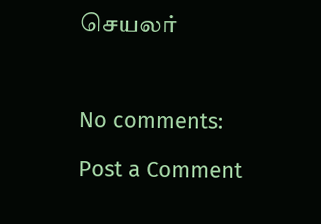செயலர்



No comments:

Post a Comment